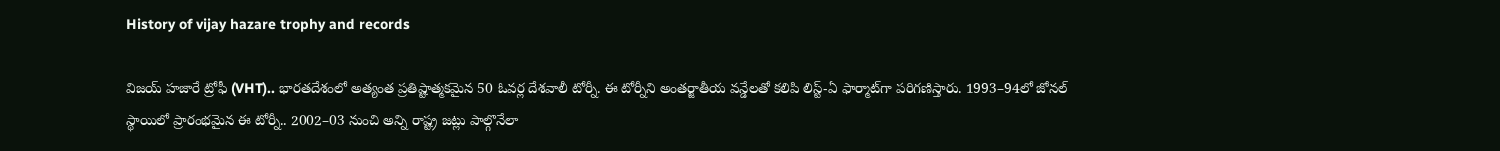History of vijay hazare trophy and records

విజయ్‌ హజారే ట్రోఫీ (VHT).. భారతదేశంలో అత్యంత ప్రతిష్టాత్మకమైన 50 ఓవర్ల దేశవాలీ టోర్నీ. ఈ టోర్నీని అంతర్జాతీయ వన్డేలతో కలిపి లిస్ట్‌-ఏ ఫార్మాట్‌గా పరిగణిస్తారు. 1993–94లో జోనల్‌ స్థాయిలో ప్రారంభమైన ఈ టోర్నీ.. 2002–03 నుంచి అన్ని రాష్ట్ర జట్లు పాల్గొనేలా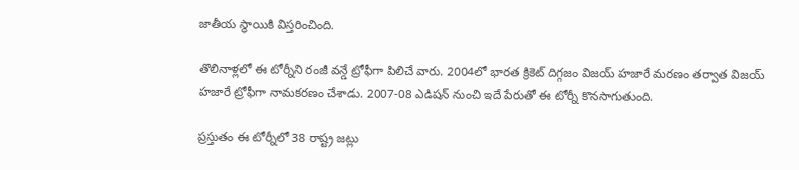జాతీయ స్థాయికి విస్తరించింది.

తొలినాళ్లలో ఈ టోర్నీని రంజీ వన్డే ట్రోఫీగా పిలిచే వారు. 2004లో భారత క్రికెట్‌ దిగ్గజం విజయ్‌ హజారే మరణం తర్వాత విజయ్‌ హజారే ట్రోఫీగా నామకరణం చేశాడు. 2007-08 ఎడిషన్‌ నుంచి ఇదే పేరుతో ఈ టోర్నీ కొనసాగుతుంది.

ప్రస్తుతం ఈ టోర్నీలో 38 రాష్ట్ర జట్లు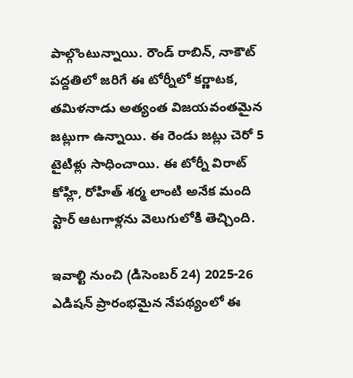పాల్గొంటున్నాయి. రౌండ్‌ రాబిన్‌, నాకౌట్‌ పద్దతిలో జరిగే ఈ టోర్నీలో కర్ణాటక, తమిళనాడు అత్యంత విజయవంతమైన జట్లుగా ఉన్నాయి. ఈ రెండు జట్లు చెరో 5 టైటిళ్లు సాధించాయి. ఈ టోర్నీ విరాట్‌ కోహ్లి, రోహిత్‌ శర్మ లాంటి అనేక మంది స్టార్‌ ఆటగాళ్లను వెలుగులోకి తెచ్చింది.

ఇవాల్టి నుంచి (డిసెంబర్‌ 24) 2025-26 ఎడిషన్‌ ప్రారంభమైన నేపథ్యంలో ఈ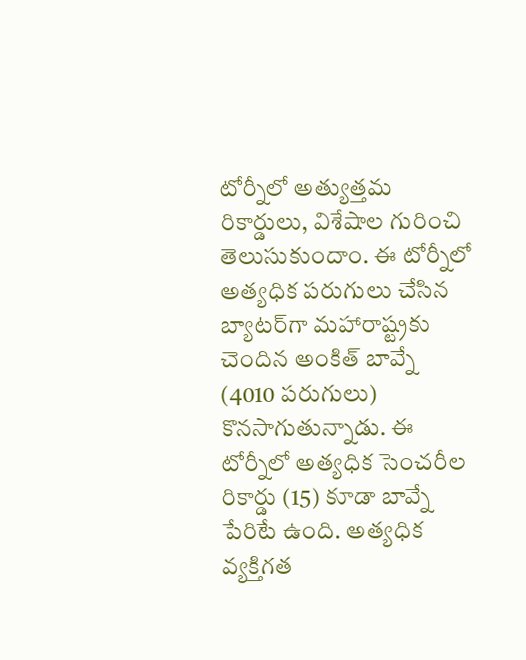టోర్నీలో అత్యుత్తమ రికార్డులు, విశేషాల గురించి తెలుసుకుందాం. ఈ టోర్నీలో అత్యధిక పరుగులు చేసిన బ్యాటర్‌గా మహారాష్ట్రకు చెందిన అంకిత్‌ బావ్నే (4010 పరుగులు) కొనసాగుతున్నాడు. ఈ టోర్నీలో అత్యధిక సెంచరీల రికార్డు (15) కూడా బావ్నే పేరిటే ఉంది. అత్యధిక వ్యక్తిగత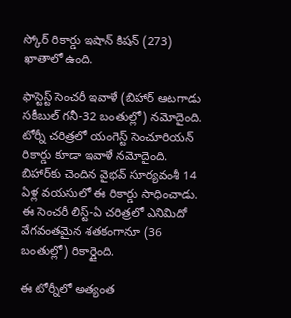స్కోర్‌ రికార్డు ఇషాన్‌ కిషన్‌ (273) ఖాతాలో ఉంది.

ఫాస్టెస్ట్‌ సెంచరీ ఇవాళే (బిహార్‌ ఆటగాడు సకీబుల్‌ గనీ-32 బంతుల్లో) నమోదైంది. టోర్నీ చరిత్రలో యంగెస్ట్‌ సెంచూరియన్‌ రికార్డు కూడా ఇవాళే నమోదైంది. బిహార్‌కు చెందిన వైభవ్‌ సూర్యవంశీ 14 ఏళ్ల వయసులో ఈ రికార్డు సాధించాడు. ఈ సెంచరీ లిస్ట్‌-ఏ చరిత్రలో ఎనిమిదో వేగవంతమైన శతకంగానూ (36 బంతుల్లో) రికార్డైంది.

ఈ టోర్నీలో అత్యంత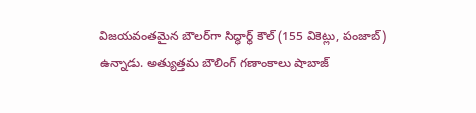విజయవంతమైన బౌలర్‌గా సిద్ధార్థ్‌ కౌల్‌ (155 వికెట్లు, పంజాబ్‌) ఉన్నాడు. అత్యుత్తమ బౌలింగ్‌ గణాంకాలు షాబాజ్‌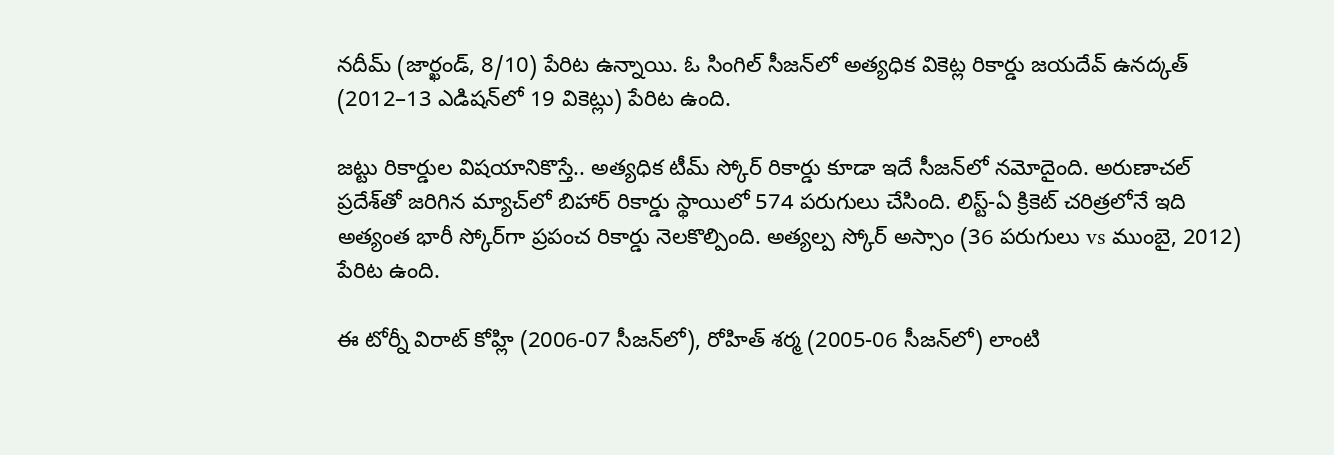నదీమ్‌ (జార్ఖండ్‌, 8/10) పేరిట ఉన్నాయి. ఓ సింగిల్‌ సీజన్‌లో అత్యధిక వికెట్ల రికార్డు జయదేవ్‌ ఉనద్కత్‌ (2012–13 ఎడిషన్‌లో 19 వికెట్లు) పేరిట ఉంది.

జట్టు రికార్డుల విషయానికొస్తే.. అత్యధిక టీమ్‌ స్కోర్‌ రికార్డు కూడా ఇదే సీజన్‌లో నమోదైంది. అరుణాచల్‌ ప్రదేశ్‌తో జరిగిన మ్యాచ్‌లో బిహార్‌ రికార్డు స్థాయిలో 574 పరుగులు చేసింది. లిస్ట్‌-ఏ క్రికెట్‌ చరిత్రలోనే ఇది అత్యంత భారీ స్కోర్‌గా ప్రపంచ రికార్డు నెలకొల్పింది. అత్యల్ప స్కోర్‌ అస్సాం (36 పరుగులు vs ముంబై, 2012) పేరిట ఉంది.

ఈ టోర్నీ విరాట్‌ కోహ్లి (2006-07 సీజన్‌లో), రోహిత్‌ శర్మ (2005-06 సీజన్‌లో) లాంటి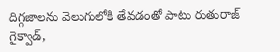దిగ్గజాలను వెలుగులోకి తేవడంతో పాటు రుతురాజ్‌ గైక్వాడ్‌,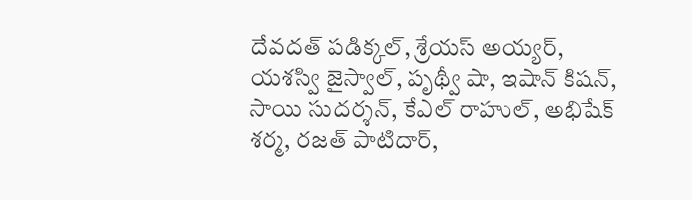దేవదత్‌ పడిక్కల్‌, శ్రేయస్‌ అయ్యర్‌, యశస్వి జైస్వాల్‌, పృథ్వీ షా, ఇషాన్‌ కిషన్‌, సాయి సుదర్శన్‌, కేఎల్‌ రాహుల్‌, అభిషేక్‌ శర్మ, రజత్‌ పాటిదార్‌,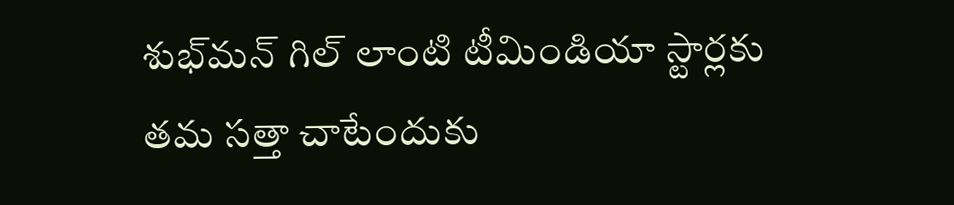శుభ్‌మన్‌ గిల్‌ లాంటి టీమిండియా స్టార్లకు తమ సత్తా చాటేందుకు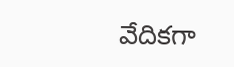వేదికగా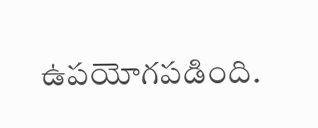ఉపయోగపడింది.